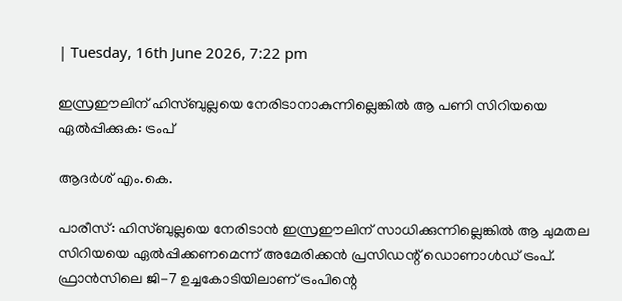| Tuesday, 16th June 2026, 7:22 pm

ഇസ്രഈലിന് ഹിസ്ബുല്ലയെ നേരിടാനാകുന്നില്ലെങ്കില്‍ ആ പണി സിറിയയെ ഏല്‍പ്പിക്കുക: ട്രംപ്

ആദര്‍ശ് എം.കെ.

പാരീസ്: ഹിസ്ബുല്ലയെ നേരിടാന്‍ ഇസ്രഈലിന് സാധിക്കുന്നില്ലെങ്കില്‍ ആ ചുമതല സിറിയയെ ഏല്‍പ്പിക്കണമെന്ന് അമേരിക്കന്‍ പ്രസിഡന്റ് ഡൊണാള്‍ഡ് ട്രംപ്. ഫ്രാന്‍സിലെ ജി-7 ഉച്ചകോടിയിലാണ് ട്രംപിന്റെ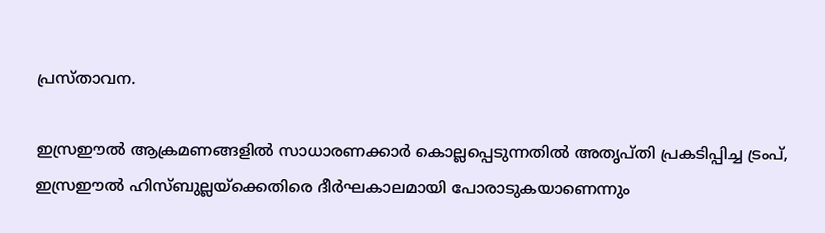പ്രസ്താവന.

ഇസ്രഈല്‍ ആക്രമണങ്ങളില്‍ സാധാരണക്കാര്‍ കൊല്ലപ്പെടുന്നതില്‍ അതൃപ്തി പ്രകടിപ്പിച്ച ട്രംപ്, ഇസ്രഈല്‍ ഹിസ്ബുല്ലയ്ക്കെതിരെ ദീര്‍ഘകാലമായി പോരാടുകയാണെന്നും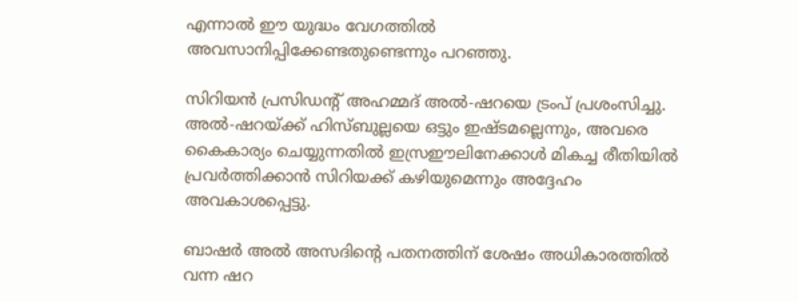എന്നാല്‍ ഈ യുദ്ധം വേഗത്തില്‍ അവസാനിപ്പിക്കേണ്ടതുണ്ടെന്നും പറഞ്ഞു.

സിറിയന്‍ പ്രസിഡന്റ് അഹമ്മദ് അല്‍-ഷറയെ ട്രംപ് പ്രശംസിച്ചു. അല്‍-ഷറയ്ക്ക് ഹിസ്ബുല്ലയെ ഒട്ടും ഇഷ്ടമല്ലെന്നും, അവരെ കൈകാര്യം ചെയ്യുന്നതില്‍ ഇസ്രഈലിനേക്കാള്‍ മികച്ച രീതിയില്‍ പ്രവര്‍ത്തിക്കാന്‍ സിറിയക്ക് കഴിയുമെന്നും അദ്ദേഹം അവകാശപ്പെട്ടു.

ബാഷര്‍ അല്‍ അസദിന്റെ പതനത്തിന് ശേഷം അധികാരത്തില്‍ വന്ന ഷറ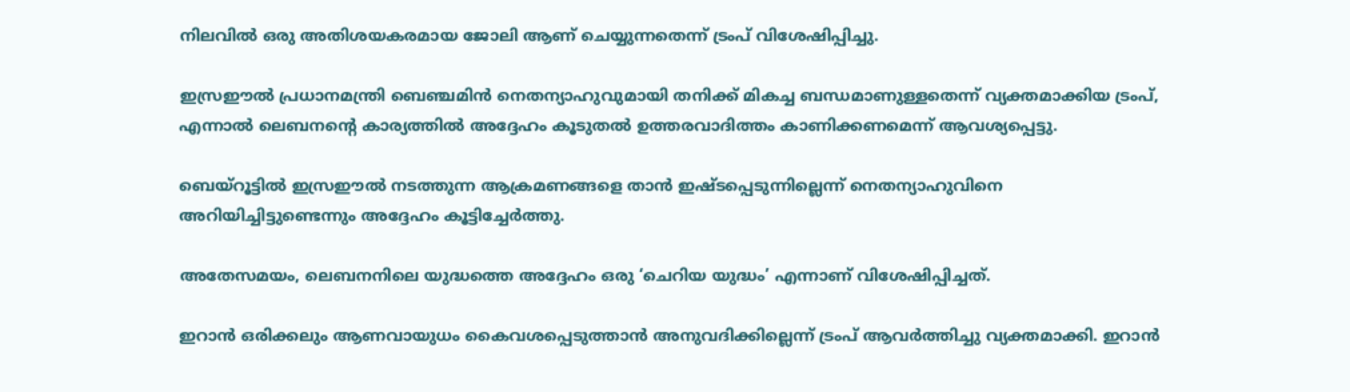നിലവില്‍ ഒരു അതിശയകരമായ ജോലി ആണ് ചെയ്യുന്നതെന്ന് ട്രംപ് വിശേഷിപ്പിച്ചു.

ഇസ്രഈല്‍ പ്രധാനമന്ത്രി ബെഞ്ചമിന്‍ നെതന്യാഹുവുമായി തനിക്ക് മികച്ച ബന്ധമാണുള്ളതെന്ന് വ്യക്തമാക്കിയ ട്രംപ്, എന്നാല്‍ ലെബനന്റെ കാര്യത്തില്‍ അദ്ദേഹം കൂടുതല്‍ ഉത്തരവാദിത്തം കാണിക്കണമെന്ന് ആവശ്യപ്പെട്ടു.

ബെയ്റൂട്ടില്‍ ഇസ്രഈല്‍ നടത്തുന്ന ആക്രമണങ്ങളെ താന്‍ ഇഷ്ടപ്പെടുന്നില്ലെന്ന് നെതന്യാഹുവിനെ അറിയിച്ചിട്ടുണ്ടെന്നും അദ്ദേഹം കൂട്ടിച്ചേര്‍ത്തു.

അതേസമയം, ലെബനനിലെ യുദ്ധത്തെ അദ്ദേഹം ഒരു ‘ചെറിയ യുദ്ധം’ എന്നാണ് വിശേഷിപ്പിച്ചത്.

ഇറാന്‍ ഒരിക്കലും ആണവായുധം കൈവശപ്പെടുത്താന്‍ അനുവദിക്കില്ലെന്ന് ട്രംപ് ആവര്‍ത്തിച്ചു വ്യക്തമാക്കി. ഇറാന്‍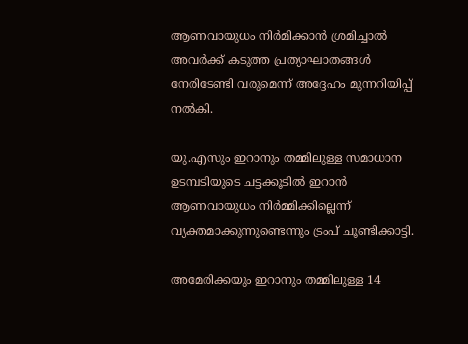ആണവായുധം നിര്‍മിക്കാന്‍ ശ്രമിച്ചാല്‍ അവര്‍ക്ക് കടുത്ത പ്രത്യാഘാതങ്ങള്‍ നേരിടേണ്ടി വരുമെന്ന് അദ്ദേഹം മുന്നറിയിപ്പ് നല്‍കി.

യു.എസും ഇറാനും തമ്മിലുള്ള സമാധാന ഉടമ്പടിയുടെ ചട്ടക്കൂടില്‍ ഇറാന്‍ ആണവായുധം നിര്‍മ്മിക്കില്ലെന്ന് വ്യക്തമാക്കുന്നുണ്ടെന്നും ട്രംപ് ചൂണ്ടിക്കാട്ടി.

അമേരിക്കയും ഇറാനും തമ്മിലുള്ള 14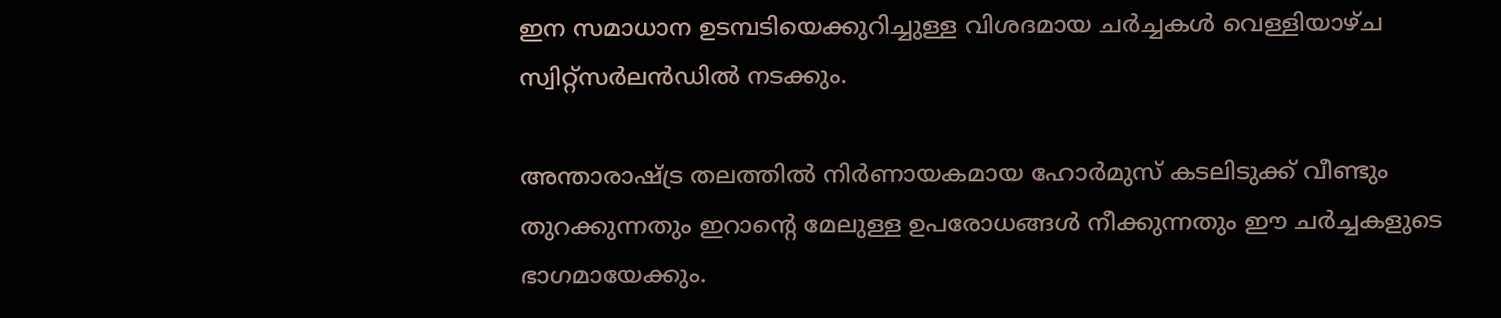ഇന സമാധാന ഉടമ്പടിയെക്കുറിച്ചുള്ള വിശദമായ ചര്‍ച്ചകള്‍ വെള്ളിയാഴ്ച സ്വിറ്റ്‌സര്‍ലന്‍ഡില്‍ നടക്കും.

അന്താരാഷ്ട്ര തലത്തില്‍ നിര്‍ണായകമായ ഹോര്‍മുസ് കടലിടുക്ക് വീണ്ടും തുറക്കുന്നതും ഇറാന്റെ മേലുള്ള ഉപരോധങ്ങള്‍ നീക്കുന്നതും ഈ ചര്‍ച്ചകളുടെ ഭാഗമായേക്കും.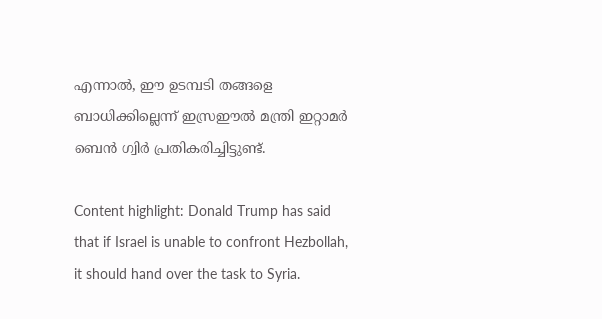എന്നാല്‍, ഈ ഉടമ്പടി തങ്ങളെ ബാധിക്കില്ലെന്ന് ഇസ്രഈല്‍ മന്ത്രി ഇറ്റാമര്‍ ബെന്‍ ഗ്വിര്‍ പ്രതികരിച്ചിട്ടുണ്ട്.

Content highlight: Donald Trump has said that if Israel is unable to confront Hezbollah, it should hand over the task to Syria.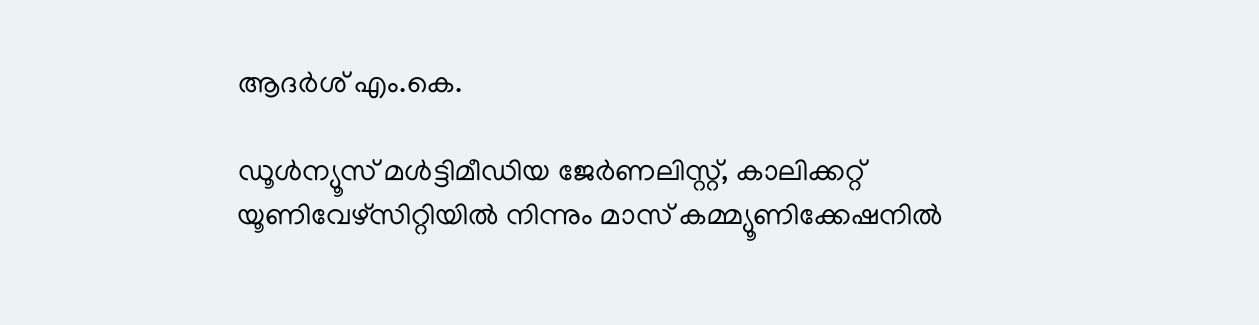ആദര്‍ശ് എം.കെ.

ഡൂള്‍ന്യൂസ് മള്‍ട്ടിമീഡിയ ജേര്‍ണലിസ്റ്റ്, കാലിക്കറ്റ് യൂണിവേഴ്സിറ്റിയില്‍ നിന്നും മാസ് കമ്മ്യൂണിക്കേഷനില്‍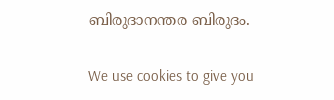ബിരുദാനന്തര ബിരുദം.

We use cookies to give you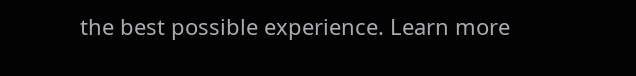the best possible experience. Learn more